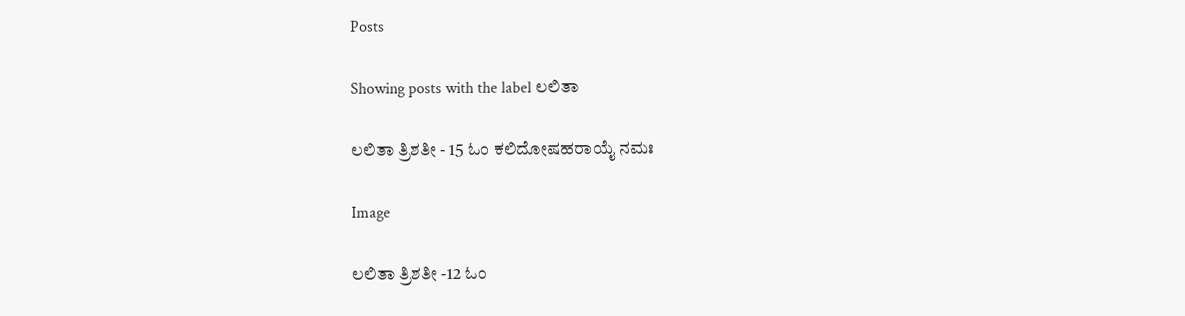Posts

Showing posts with the label ಲಲಿತಾ

ಲಲಿತಾ ತ್ರಿಶತೀ - 15 ಓಂ ಕಲಿದೋಷಹರಾಯೈ ನಮಃ

Image

ಲಲಿತಾ ತ್ರಿಶತೀ -12 ಓಂ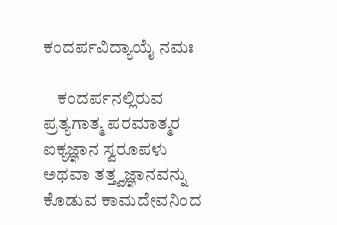ಕಂದರ್ಪವಿದ್ಯಾಯೈ ನಮಃ

    ಕಂದರ್ಪನಲ್ಲಿರುವ ಪ್ರತ್ಯಗಾತ್ಮ ಪರಮಾತ್ಮರ ಐಕ್ಯಜ್ಞಾನ ಸ್ವರೂಪಳು ಅಥವಾ ತತ್ತ್ವಜ್ಞಾನವನ್ನು ಕೊಡುವ ಕಾಮದೇವನಿಂದ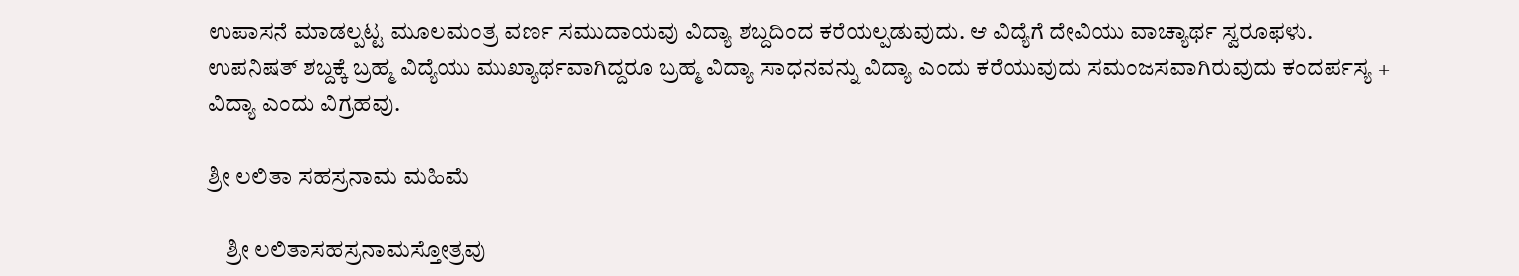ಉಪಾಸನೆ ಮಾಡಲ್ಪಟ್ಟ ಮೂಲಮಂತ್ರ ವರ್ಣ ಸಮುದಾಯವು ವಿದ್ಯಾ ಶಬ್ದದಿಂದ ಕರೆಯಲ್ಪಡುವುದು. ಆ ವಿದ್ಯೆಗೆ ದೇವಿಯು ವಾಚ್ಯಾರ್ಥ ಸ್ವರೂಫಳು. ಉಪನಿಷತ್ ಶಬ್ದಕ್ಕೆ ಬ್ರಹ್ಮ ವಿದ್ಯೆಯು ಮುಖ್ಯಾರ್ಥವಾಗಿದ್ದರೂ ಬ್ರಹ್ಮ ವಿದ್ಯಾ ಸಾಧನವನ್ನು ವಿದ್ಯಾ ಎಂದು ಕರೆಯುವುದು ಸಮಂಜಸವಾಗಿರುವುದು ಕಂದರ್ಪಸ್ಯ + ವಿದ್ಯಾ ಎಂದು ವಿಗ್ರಹವು.

ಶ್ರೀ ಲಲಿತಾ ಸಹಸ್ರನಾಮ ಮಹಿಮೆ

    ಶ್ರೀ ಲಲಿತಾಸಹಸ್ರನಾಮಸ್ತೋತ್ರವು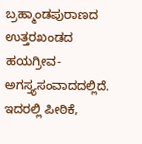ಬ್ರಹ್ಮಾಂಡಪುರಾಣದ ಉತ್ತರಖಂಡದ ಹಯಗ್ರೀವ-ಅಗಸ್ತ್ಯಸಂವಾದದಲ್ಲಿದೆ. ಇದರಲ್ಲಿ ಪೀಠಿಕೆ,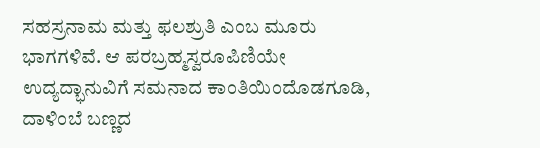ಸಹಸ್ರನಾಮ ಮತ್ತು ಫಲಶ್ರುತಿ ಎಂಬ ಮೂರು ಭಾಗಗಳಿವೆ. ಆ ಪರಬ್ರಹ್ಮಸ್ವರೂಪಿಣಿಯೇ ಉದ್ಯದ್ಭಾನುವಿಗೆ ಸಮನಾದ ಕಾಂತಿಯಿಂದೊಡಗೂಡಿ, ದಾಳಿಂಬೆ ಬಣ್ಣದ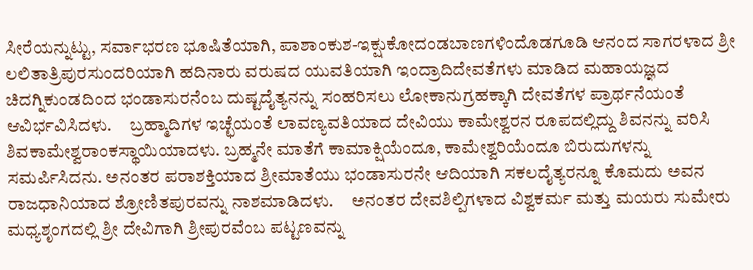ಸೀರೆಯನ್ನುಟ್ಟು, ಸರ್ವಾಭರಣ ಭೂಷಿತೆಯಾಗಿ, ಪಾಶಾಂಕುಶ-ಇಕ್ಷುಕೋದಂಡಬಾಣಗಳಿಂದೊಡಗೂಡಿ ಆನಂದ ಸಾಗರಳಾದ ಶ್ರೀ ಲಲಿತಾತ್ರಿಪುರಸುಂದರಿಯಾಗಿ ಹದಿನಾರು ವರುಷದ ಯುವತಿಯಾಗಿ ಇಂದ್ರಾದಿದೇವತೆಗಳು ಮಾಡಿದ ಮಹಾಯಜ್ಞದ ಚಿದಗ್ನಿಕುಂಡದಿಂದ ಭಂಡಾಸುರನೆಂಬ ದುಷ್ಟದೈತ್ಯನನ್ನು ಸಂಹರಿಸಲು ಲೋಕಾನುಗ್ರಹಕ್ಕಾಗಿ ದೇವತೆಗಳ ಪ್ರಾರ್ಥನೆಯಂತೆ ಆವಿರ್ಭವಿಸಿದಳು.     ಬ್ರಹ್ಮಾದಿಗಳ ಇಚ್ಛೆಯಂತೆ ಲಾವಣ್ಯವತಿಯಾದ ದೇವಿಯು ಕಾಮೇಶ್ವರನ ರೂಪದಲ್ಲಿದ್ದು ಶಿವನನ್ನು ವರಿಸಿ ಶಿವಕಾಮೇಶ್ವರಾಂಕಸ್ಥಾಯಿಯಾದಳು. ಬ್ರಹ್ಮನೇ ಮಾತೆಗೆ ಕಾಮಾಕ್ಷಿಯೆಂದೂ, ಕಾಮೇಶ್ವರಿಯೆಂದೂ ಬಿರುದುಗಳನ್ನು ಸಮರ್ಪಿಸಿದನು. ಅನಂತರ ಪರಾಶಕ್ತಿಯಾದ ಶ್ರೀಮಾತೆಯು ಭಂಡಾಸುರನೇ ಆದಿಯಾಗಿ ಸಕಲದೈತ್ಯರನ್ನೂ ಕೊಮದು ಅವನ ರಾಜಧಾನಿಯಾದ ಶ್ರೋಣಿತಪುರವನ್ನು ನಾಶಮಾಡಿದಳು.     ಅನಂತರ ದೇವಶಿಲ್ಪಿಗಳಾದ ವಿಶ್ವಕರ್ಮ ಮತ್ತು ಮಯರು ಸುಮೇರು ಮಧ್ಯಶೃಂಗದಲ್ಲಿ ಶ್ರೀ ದೇವಿಗಾಗಿ ಶ್ರೀಪುರವೆಂಬ ಪಟ್ಟಣವನ್ನು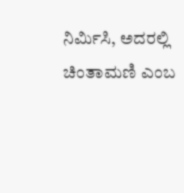ನಿರ್ಮಿಸಿ, ಅದರಲ್ಲಿ ಚಿಂತಾಮಣಿ ಎಂಬ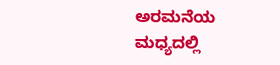ಅರಮನೆಯ ಮಧ್ಯದಲ್ಲಿ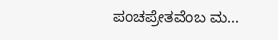ಪಂಚಪ್ರೇತವೆಂಬ ಮ...